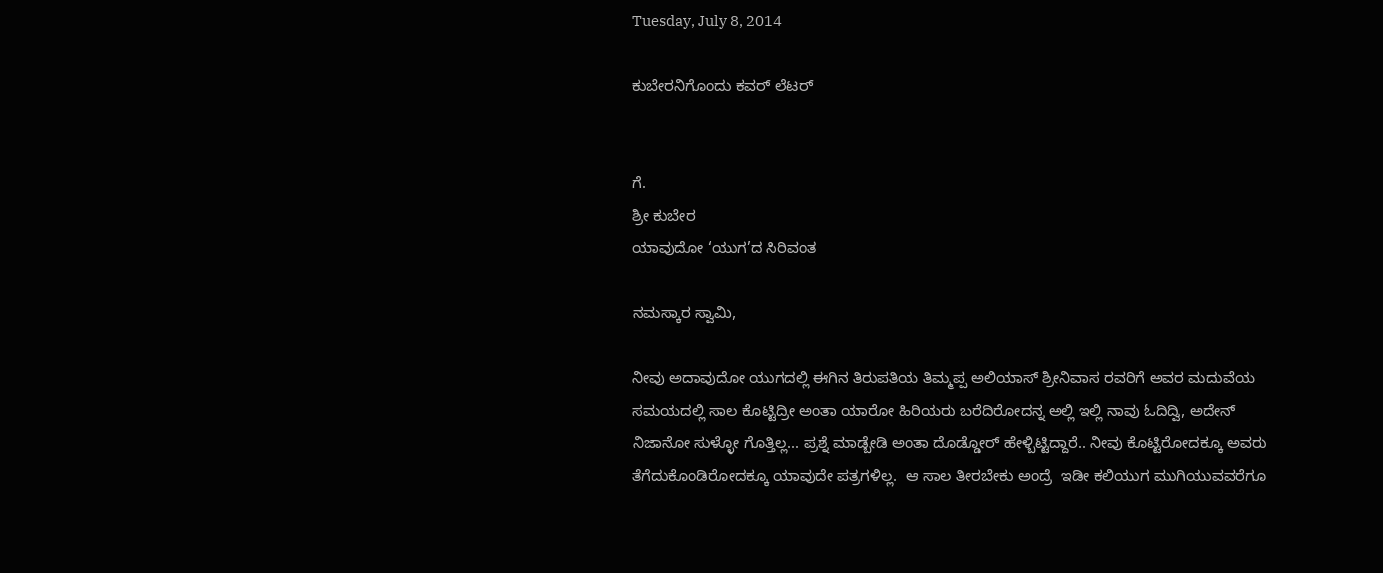Tuesday, July 8, 2014

ಕುಬೇರನಿಗೊಂದು ಕವರ್ ಲೆಟರ್


ಗೆ.
ಶ್ರೀ ಕುಬೇರ
ಯಾವುದೋ ‘ಯುಗ’ದ ಸಿರಿವಂತ

ನಮಸ್ಕಾರ ಸ್ವಾಮಿ,

ನೀವು ಅದಾವುದೋ ಯುಗದಲ್ಲಿ ಈಗಿನ ತಿರುಪತಿಯ ತಿಮ್ಮಪ್ಪ ಅಲಿಯಾಸ್ ಶ್ರೀನಿವಾಸ ರವರಿಗೆ ಅವರ ಮದುವೆಯ ಸಮಯದಲ್ಲಿ ಸಾಲ ಕೊಟ್ಟಿದ್ರೀ ಅಂತಾ ಯಾರೋ ಹಿರಿಯರು ಬರೆದಿರೋದನ್ನ ಅಲ್ಲಿ ಇಲ್ಲಿ ನಾವು ಓದಿದ್ವಿ, ಅದೇನ್ ನಿಜಾನೋ ಸುಳ್ಳೋ ಗೊತ್ತಿಲ್ಲ... ಪ್ರಶ್ನೆ ಮಾಡ್ಬೇಡಿ ಅಂತಾ ದೊಡ್ಡೋರ್ ಹೇಳ್ಬಿಟ್ಟಿದ್ದಾರೆ.. ನೀವು ಕೊಟ್ಟಿರೋದಕ್ಕೂ ಅವರು ತೆಗೆದುಕೊಂಡಿರೋದಕ್ಕೂ ಯಾವುದೇ ಪತ್ರಗಳಿಲ್ಲ.  ಆ ಸಾಲ ತೀರಬೇಕು ಅಂದ್ರೆ  ಇಡೀ ಕಲಿಯುಗ ಮುಗಿಯುವವರೆಗೂ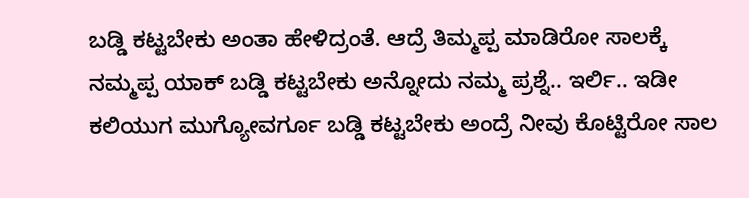ಬಡ್ಡಿ ಕಟ್ಟಬೇಕು ಅಂತಾ ಹೇಳಿದ್ರಂತೆ. ಆದ್ರೆ ತಿಮ್ಮಪ್ಪ ಮಾಡಿರೋ ಸಾಲಕ್ಕೆ ನಮ್ಮಪ್ಪ ಯಾಕ್ ಬಡ್ಡಿ ಕಟ್ಟಬೇಕು ಅನ್ನೋದು ನಮ್ಮ ಪ್ರಶ್ನೆ.. ಇರ್ಲಿ.. ಇಡೀ ಕಲಿಯುಗ ಮುಗ್ಯೋವರ್ಗೂ ಬಡ್ಡಿ ಕಟ್ಟಬೇಕು ಅಂದ್ರೆ ನೀವು ಕೊಟ್ಟಿರೋ ಸಾಲ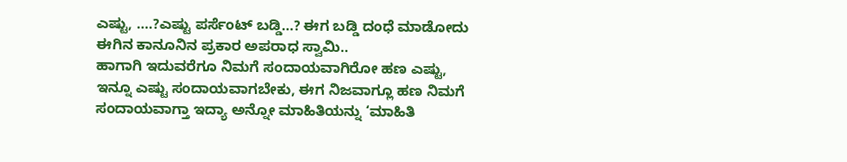ಎಷ್ಟು, ....?ಎಷ್ಟು ಪರ್ಸೆಂಟ್ ಬಡ್ಡಿ...? ಈಗ ಬಡ್ಡಿ ದಂಧೆ ಮಾಡೋದು ಈಗಿನ ಕಾನೂನಿನ ಪ್ರಕಾರ ಅಪರಾಧ ಸ್ವಾಮಿ..
ಹಾಗಾಗಿ ಇದುವರೆಗೂ ನಿಮಗೆ ಸಂದಾಯವಾಗಿರೋ ಹಣ ಎಷ್ಟು, ಇನ್ನೂ ಎಷ್ಟು ಸಂದಾಯವಾಗಬೇಕು, ಈಗ ನಿಜವಾಗ್ಲೂ ಹಣ ನಿಮಗೆ  ಸಂದಾಯವಾಗ್ತಾ ಇದ್ಯಾ ಅನ್ನೋ ಮಾಹಿತಿಯನ್ನು ‘ಮಾಹಿತಿ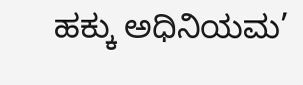ಹಕ್ಕು ಅಧಿನಿಯಮ’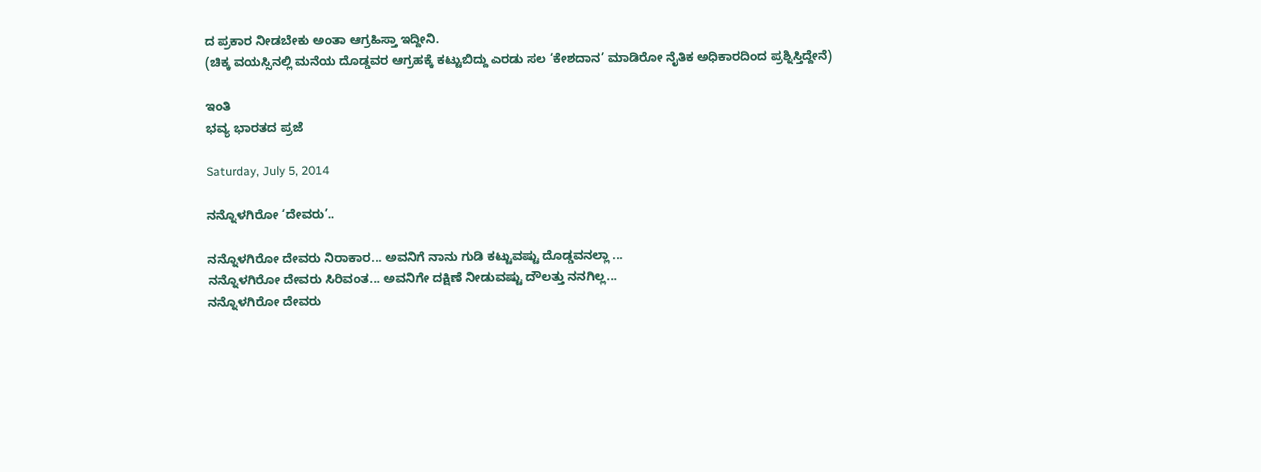ದ ಪ್ರಕಾರ ನೀಡಬೇಕು ಅಂತಾ ಆಗ್ರಹಿಸ್ತಾ ಇದ್ದೀನಿ.
(ಚಿಕ್ಕ ವಯಸ್ಸಿನಲ್ಲಿ ಮನೆಯ ದೊಡ್ಡವರ ಆಗ್ರಹಕ್ಕೆ ಕಟ್ಟುಬಿದ್ದು ಎರಡು ಸಲ ‘ಕೇಶದಾನ’ ಮಾಡಿರೋ ನೈತಿಕ ಅಧಿಕಾರದಿಂದ ಪ್ರಶ್ನಿಸ್ತಿದ್ದೇನೆ)

ಇಂತಿ
ಭವ್ಯ ಭಾರತದ ಪ್ರಜೆ

Saturday, July 5, 2014

ನನ್ನೊಳಗಿರೋ ‘ದೇವರು’..

ನನ್ನೊಳಗಿರೋ ದೇವರು ನಿರಾಕಾರ... ಅವನಿಗೆ ನಾನು ಗುಡಿ ಕಟ್ಟುವಷ್ಟು ದೊಡ್ಡವನಲ್ಲಾ ...
ನನ್ನೊಳಗಿರೋ ದೇವರು ಸಿರಿವಂತ... ಅವನಿಗೇ ದಕ್ಷಿಣೆ ನೀಡುವಷ್ಟು ದೌಲತ್ತು ನನಗಿಲ್ಲ...
ನನ್ನೊಳಗಿರೋ ದೇವರು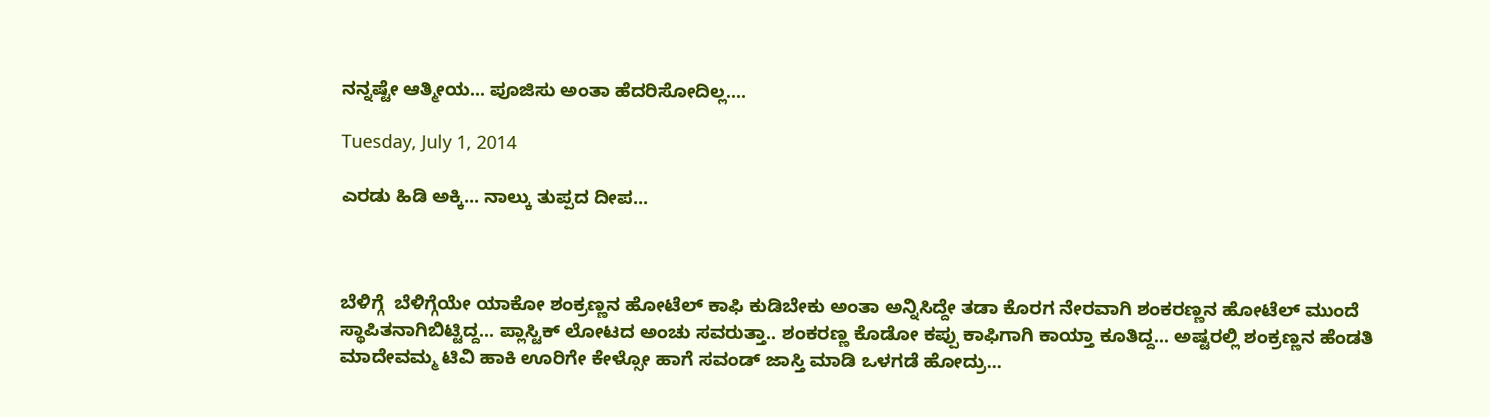ನನ್ನಷ್ಟೇ ಆತ್ಮೀಯ... ಪೂಜಿಸು ಅಂತಾ ಹೆದರಿಸೋದಿಲ್ಲ....

Tuesday, July 1, 2014

ಎರಡು ಹಿಡಿ ಅಕ್ಕಿ... ನಾಲ್ಕು ತುಪ್ಪದ ದೀಪ...



ಬೆಳಿಗ್ಗೆ  ಬೆಳಿಗ್ಗೆಯೇ ಯಾಕೋ ಶಂಕ್ರಣ್ಣನ ಹೋಟೆಲ್ ಕಾಫಿ ಕುಡಿಬೇಕು ಅಂತಾ ಅನ್ನಿಸಿದ್ದೇ ತಡಾ ಕೊರಗ ನೇರವಾಗಿ ಶಂಕರಣ್ಣನ ಹೋಟೆಲ್ ಮುಂದೆ ಸ್ಥಾಪಿತನಾಗಿಬಿಟ್ಟಿದ್ದ... ಪ್ಲಾಸ್ಟಿಕ್ ಲೋಟದ ಅಂಚು ಸವರುತ್ತಾ.. ಶಂಕರಣ್ಣ ಕೊಡೋ ಕಪ್ಪು ಕಾಫಿಗಾಗಿ ಕಾಯ್ತಾ ಕೂತಿದ್ದ... ಅಷ್ಟರಲ್ಲಿ ಶಂಕ್ರಣ್ಣನ ಹೆಂಡತಿ ಮಾದೇವಮ್ಮ ಟಿವಿ ಹಾಕಿ ಊರಿಗೇ ಕೇಳ್ಸೋ ಹಾಗೆ ಸವಂಡ್ ಜಾಸ್ತಿ ಮಾಡಿ ಒಳಗಡೆ ಹೋದ್ರು...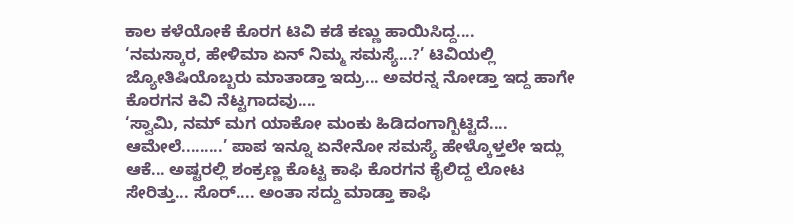ಕಾಲ ಕಳೆಯೋಕೆ ಕೊರಗ ಟಿವಿ ಕಡೆ ಕಣ್ಣು ಹಾಯಿಸಿದ್ದ....
‘ನಮಸ್ಕಾರ, ಹೇಳಿಮಾ ಏನ್ ನಿಮ್ಮ ಸಮಸ್ಯೆ...?’ ಟಿವಿಯಲ್ಲಿ ಜ್ಯೋತಿಷಿಯೊಬ್ಬರು ಮಾತಾಡ್ತಾ ಇದ್ರು... ಅವರನ್ನ ನೋಡ್ತಾ ಇದ್ದ ಹಾಗೇ ಕೊರಗನ ಕಿವಿ ನೆಟ್ಟಗಾದವು....
‘ಸ್ವಾಮಿ, ನಮ್ ಮಗ ಯಾಕೋ ಮಂಕು ಹಿಡಿದಂಗಾಗ್ಬಿಟ್ಟಿದೆ.... ಆಮೇಲೆ.........’ ಪಾಪ ಇನ್ನೂ ಏನೇನೋ ಸಮಸ್ಯೆ ಹೇಳ್ಕೊಳ್ತಲೇ ಇದ್ಲು ಆಕೆ... ಅಷ್ಟರಲ್ಲಿ ಶಂಕ್ರಣ್ಣ ಕೊಟ್ಟ ಕಾಫಿ ಕೊರಗನ ಕೈಲಿದ್ದ ಲೋಟ ಸೇರಿತ್ತು... ಸೊರ್.... ಅಂತಾ ಸದ್ದು ಮಾಡ್ತಾ ಕಾಫಿ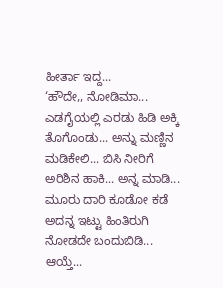ಹೀರ್ತಾ ಇದ್ದ...
‘ಹೌದೇ,, ನೋಡಿಮಾ... ಎಡಗೈಯಲ್ಲಿ ಎರಡು ಹಿಡಿ ಅಕ್ಕಿ ತೊಗೊಂಡು... ಅನ್ನು ಮಣ್ಣಿನ ಮಡಿಕೇಲಿ... ಬಿಸಿ ನೀರಿಗೆ ಅರಿಶಿನ ಹಾಕಿ... ಅನ್ನ ಮಾಡಿ... ಮೂರು ದಾರಿ ಕೂಡೋ ಕಡೆ ಅದನ್ನ ಇಟ್ಟು ಹಿಂತಿರುಗಿ ನೋಡದೇ ಬಂದುಬಿಡಿ... ಆಯ್ತೆ...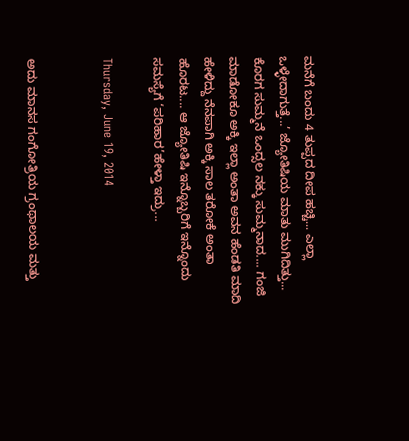ಮನೆಗೆ ಬಂದು 4 ತುಪ್ಪದ ದೀಪ ಹಚ್ಚಿ... ಎಲ್ಲಾ ಒಳ್ಳೇದಾಗುತ್ತೆ...’ ಜ್ಯೋತಿಷಿಯ ಮಾತು ಮುಗಿದಿತ್ತು...
ಕೊರಗ ಸುಮ್ಮನೆ ಒಂದ್ಸಲ ನಕ್ಕು ಸುಮ್ಮನಾದ.... ಗಂಜಿ ಮಾಡೋಕೂ ಅಕ್ಕಿ ಇಲ್ಲಾ ಅಂತಾ ಅವನ ಹೆಂಡತಿ ಮಾದಿ ಹೇಳಿದ್ದು ನೆನಪಾಗಿ ಅಕ್ಕಿ ಸಾಲ ತರೋಕೆ ಅಂತಾ ಹೊರಟ.... ಆ ಜ್ಯೋತಿಷಿ ಇನ್ನೊಬ್ಬರಿಗೆ ಇನ್ನೊಂದು ಸಮಸ್ಯೆಗೆ ‘ಪರಿಹಾರ’ಹೇಳ್ತಾ ಇದ್ರು...

Thursday, June 19, 2014


ಅದು ಮಾನಸ ಗಂಗೋತ್ರಿಯ ಗ್ರಂಥಾಲಯ ಮತ್ತು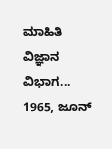ಮಾಹಿತಿ ವಿಜ್ಞಾನ ವಿಭಾಗ... 1965, ಜೂನ್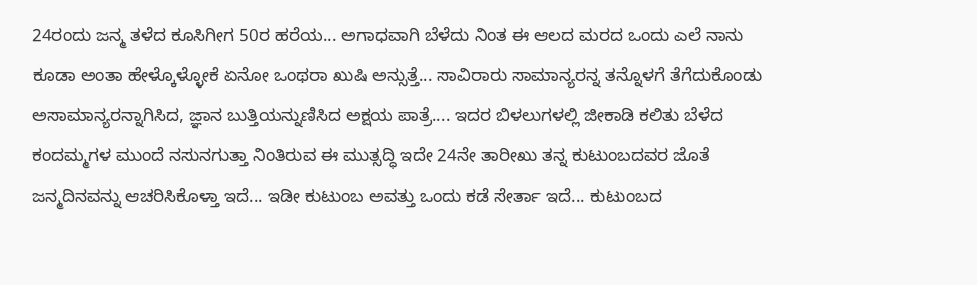24ರಂದು ಜನ್ಮ ತಳೆದ ಕೂಸಿಗೀಗ 50ರ ಹರೆಯ... ಅಗಾಧವಾಗಿ ಬೆಳೆದು ನಿಂತ ಈ ಆಲದ ಮರದ ಒಂದು ಎಲೆ ನಾನು ಕೂಡಾ ಅಂತಾ ಹೇಳ್ಕೊಳ್ಳೋಕೆ ಏನೋ ಒಂಥರಾ ಖುಷಿ ಅನ್ಸುತ್ತೆ... ಸಾವಿರಾರು ಸಾಮಾನ್ಯರನ್ನ ತನ್ನೊಳಗೆ ತೆಗೆದುಕೊಂಡು ಅಸಾಮಾನ್ಯರನ್ನಾಗಿಸಿದ, ಜ್ಞಾನ ಬುತ್ತಿಯನ್ನುಣಿಸಿದ ಅಕ್ಷಯ ಪಾತ್ರೆ.... ಇದರ ಬಿಳಲುಗಳಲ್ಲಿ ಜೀಕಾಡಿ ಕಲಿತು ಬೆಳೆದ ಕಂದಮ್ಮಗಳ ಮುಂದೆ ನಸುನಗುತ್ತಾ ನಿಂತಿರುವ ಈ ಮುತ್ಸದ್ಧಿ ಇದೇ 24ನೇ ತಾರೀಖು ತನ್ನ ಕುಟುಂಬದವರ ಜೊತೆ ಜನ್ಮದಿನವನ್ನು ಆಚರಿಸಿಕೊಳ್ತಾ ಇದೆ... ಇಡೀ ಕುಟುಂಬ ಅವತ್ತು ಒಂದು ಕಡೆ ಸೇರ್ತಾ ಇದೆ... ಕುಟುಂಬದ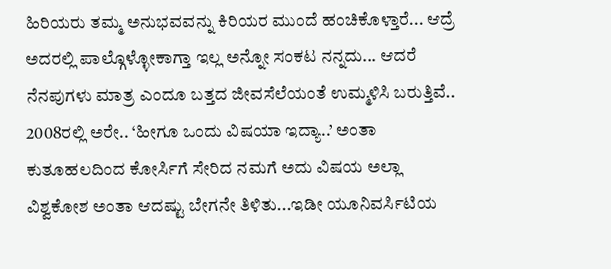ಹಿರಿಯರು ತಮ್ಮ ಅನುಭವವನ್ನು ಕಿರಿಯರ ಮುಂದೆ ಹಂಚಿಕೊಳ್ತಾರೆ... ಆದ್ರೆ ಅದರಲ್ಲಿ ಪಾಲ್ಗೊಳ್ಳೋಕಾಗ್ತಾ ಇಲ್ಲ ಅನ್ನೋ ಸಂಕಟ ನನ್ನದು... ಆದರೆ ನೆನಪುಗಳು ಮಾತ್ರ ಎಂದೂ ಬತ್ತದ ಜೀವಸೆಲೆಯಂತೆ ಉಮ್ಮಳಿಸಿ ಬರುತ್ತಿವೆ.. 2008ರಲ್ಲಿ ಅರೇ.. ‘ಹೀಗೂ ಒಂದು ವಿಷಯಾ ಇದ್ಯಾ..’ ಅಂತಾ ಕುತೂಹಲದಿಂದ ಕೋರ್ಸಿಗೆ ಸೇರಿದ ನಮಗೆ ಅದು ವಿಷಯ ಅಲ್ಲಾ ವಿಶ್ವಕೋಶ ಅಂತಾ ಆದಷ್ಟು ಬೇಗನೇ ತಿಳಿತು...ಇಡೀ ಯೂನಿವರ್ಸಿಟಿಯ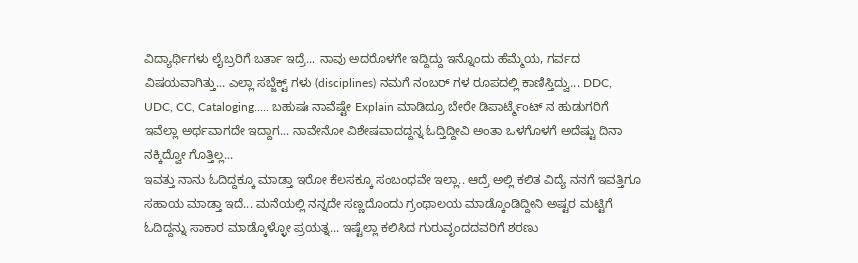ವಿದ್ಯಾರ್ಥಿಗಳು ಲೈಬ್ರರಿಗೆ ಬರ್ತಾ ಇದ್ರೆ... ನಾವು ಅದರೊಳಗೇ ಇದ್ದಿದ್ದು ಇನ್ನೊಂದು ಹೆಮ್ಮೆಯ, ಗರ್ವದ ವಿಷಯವಾಗಿತ್ತು... ಎಲ್ಲಾ ಸಬ್ಜೆಕ್ಟ್ ಗಳು (disciplines) ನಮಗೆ ನಂಬರ್ ಗಳ ರೂಪದಲ್ಲಿ ಕಾಣಿಸ್ತಿದ್ವು... DDC, UDC, CC, Cataloging..... ಬಹುಷಃ ನಾವೆಷ್ಟೇ Explain ಮಾಡಿದ್ರೂ ಬೇರೇ ಡಿಪಾರ್ಟ್ಮೆಂಟ್ ನ ಹುಡುಗರಿಗೆ ಇವೆಲ್ಲಾ ಅರ್ಥವಾಗದೇ ಇದ್ದಾಗ... ನಾವೇನೋ ವಿಶೇಷವಾದದ್ದನ್ನ ಓದ್ತಿದ್ದೀವಿ ಅಂತಾ ಒಳಗೊಳಗೆ ಅದೆಷ್ಟು ದಿನಾ ನಕ್ಕಿದ್ವೋ ಗೊತ್ತಿಲ್ಲ...
ಇವತ್ತು ನಾನು ಓದಿದ್ದಕ್ಕೂ ಮಾಡ್ತಾ ಇರೋ ಕೆಲಸಕ್ಕೂ ಸಂಬಂಧವೇ ಇಲ್ಲಾ.. ಆದ್ರೆ ಅಲ್ಲಿ ಕಲಿತ ವಿದ್ಯೆ ನನಗೆ ಇವತ್ತಿಗೂ ಸಹಾಯ ಮಾಡ್ತಾ ಇದೆ... ಮನೆಯಲ್ಲಿ ನನ್ನದೇ ಸಣ್ಣದೊಂದು ಗ್ರಂಥಾಲಯ ಮಾಡ್ಕೊಂಡಿದ್ದೀನಿ ಅಷ್ಟರ ಮಟ್ಟಿಗೆ ಓದಿದ್ದನ್ನು ಸಾಕಾರ ಮಾಡ್ಕೊಳ್ಳೋ ಪ್ರಯತ್ನ... ಇಷ್ಟೆಲ್ಲಾ ಕಲಿಸಿದ ಗುರುವೃಂದದವರಿಗೆ ಶರಣು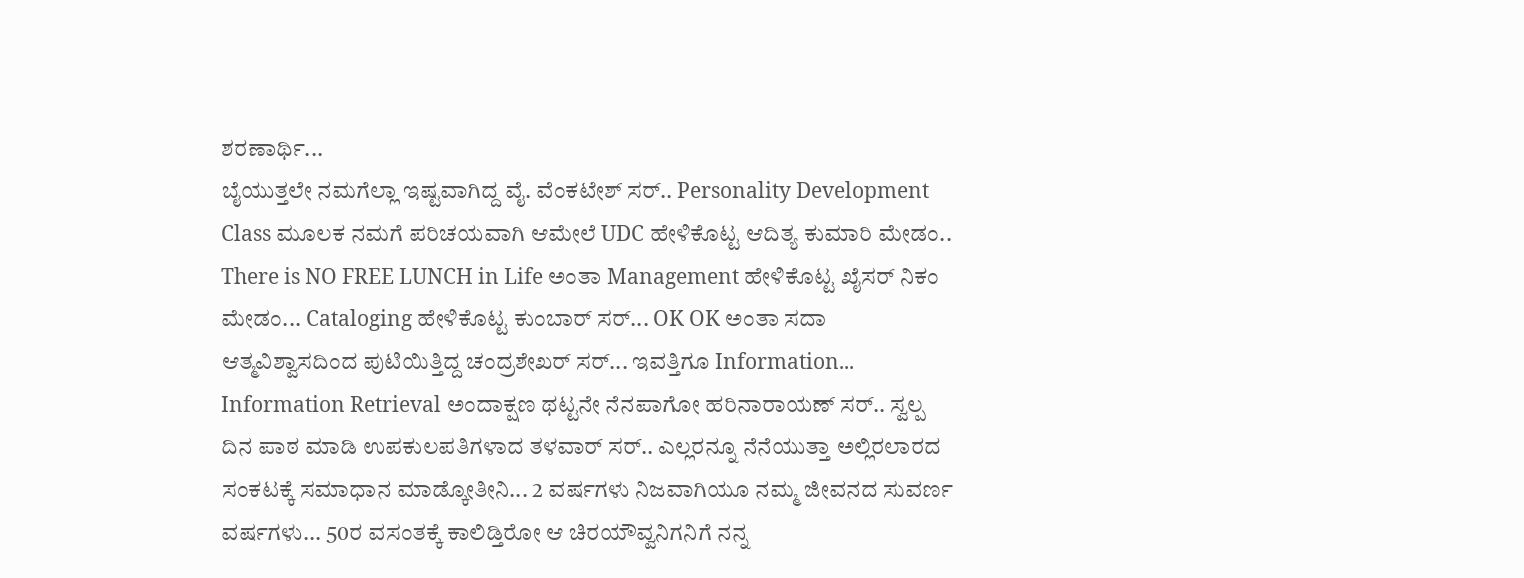ಶರಣಾರ್ಥಿ...
ಬೈಯುತ್ತಲೇ ನಮಗೆಲ್ಲಾ ಇಷ್ಟವಾಗಿದ್ದ ವೈ. ವೆಂಕಟೇಶ್ ಸರ್.. Personality Development Class ಮೂಲಕ ನಮಗೆ ಪರಿಚಯವಾಗಿ ಆಮೇಲೆ UDC ಹೇಳಿಕೊಟ್ಟ ಆದಿತ್ಯ ಕುಮಾರಿ ಮೇಡಂ.. There is NO FREE LUNCH in Life ಅಂತಾ Management ಹೇಳಿಕೊಟ್ಟ ಖೈಸರ್ ನಿಕಂ ಮೇಡಂ... Cataloging ಹೇಳಿಕೊಟ್ಟ ಕುಂಬಾರ್ ಸರ್... OK OK ಅಂತಾ ಸದಾ ಆತ್ಮವಿಶ್ವಾಸದಿಂದ ಪುಟಿಯಿತ್ತಿದ್ದ ಚಂದ್ರಶೇಖರ್ ಸರ್... ಇವತ್ತಿಗೂ Information... Information Retrieval ಅಂದಾಕ್ಷಣ ಥಟ್ಟನೇ ನೆನಪಾಗೋ ಹರಿನಾರಾಯಣ್ ಸರ್.. ಸ್ವಲ್ಪ ದಿನ ಪಾಠ ಮಾಡಿ ಉಪಕುಲಪತಿಗಳಾದ ತಳವಾರ್ ಸರ್.. ಎಲ್ಲರನ್ನೂ ನೆನೆಯುತ್ತಾ ಅಲ್ಲಿರಲಾರದ ಸಂಕಟಕ್ಕೆ ಸಮಾಧಾನ ಮಾಡ್ಕೋತೀನಿ... 2 ವರ್ಷಗಳು ನಿಜವಾಗಿಯೂ ನಮ್ಮ ಜೀವನದ ಸುವರ್ಣ ವರ್ಷಗಳು... 50ರ ವಸಂತಕ್ಕೆ ಕಾಲಿಡ್ತಿರೋ ಆ ಚಿರಯೌವ್ವನಿಗನಿಗೆ ನನ್ನ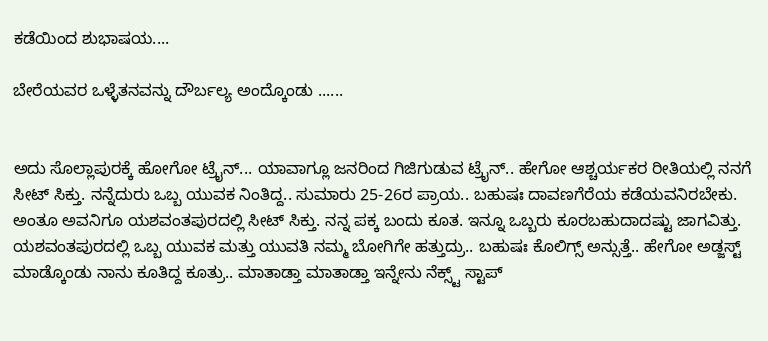ಕಡೆಯಿಂದ ಶುಭಾಷಯ....

ಬೇರೆಯವರ ಒಳ್ಳೆತನವನ್ನು ದೌರ್ಬಲ್ಯ ಅಂದ್ಕೊಂಡು ......


ಅದು ಸೊಲ್ಲಾಪುರಕ್ಕೆ ಹೋಗೋ ಟ್ರೈನ್... ಯಾವಾಗ್ಲೂ ಜನರಿಂದ ಗಿಜಿಗುಡುವ ಟ್ರೈನ್.. ಹೇಗೋ ಆಶ್ಚರ್ಯಕರ ರೀತಿಯಲ್ಲಿ ನನಗೆ ಸೀಟ್ ಸಿಕ್ತು. ನನ್ನೆದುರು ಒಬ್ಬ ಯುವಕ ನಿಂತಿದ್ದ.. ಸುಮಾರು 25-26ರ ಪ್ರಾಯ.. ಬಹುಷಃ ದಾವಣಗೆರೆಯ ಕಡೆಯವನಿರಬೇಕು. ಅಂತೂ ಅವನಿಗೂ ಯಶವಂತಪುರದಲ್ಲಿ ಸೀಟ್ ಸಿಕ್ತು. ನನ್ನ ಪಕ್ಕ ಬಂದು ಕೂತ. ಇನ್ನೂ ಒಬ್ಬರು ಕೂರಬಹುದಾದಷ್ಟು ಜಾಗವಿತ್ತು. ಯಶವಂತಪುರದಲ್ಲಿ ಒಬ್ಬ ಯುವಕ ಮತ್ತು ಯುವತಿ ನಮ್ಮ ಬೋಗಿಗೇ ಹತ್ತುದ್ರು.. ಬಹುಷಃ ಕೊಲಿಗ್ಸ್ ಅನ್ಸುತ್ತೆ.. ಹೇಗೋ ಅಡ್ಜಸ್ಟ್ ಮಾಡ್ಕೊಂಡು ನಾನು ಕೂತಿದ್ದ ಕೂತ್ರು.. ಮಾತಾಡ್ತಾ ಮಾತಾಡ್ತಾ ಇನ್ನೇನು ನೆಕ್ಸ್ಟ್ ಸ್ಟಾಪ್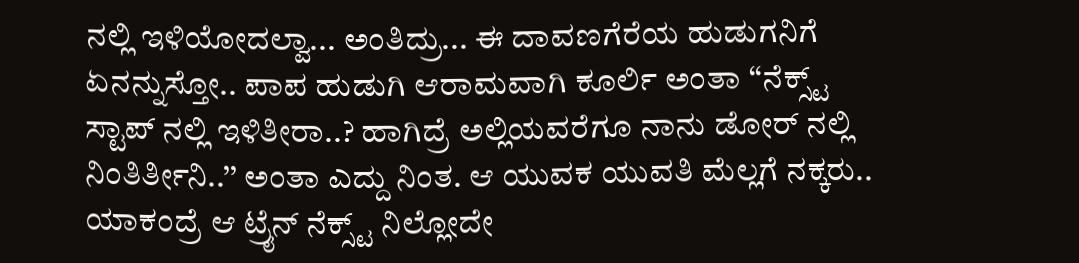ನಲ್ಲಿ ಇಳಿಯೋದಲ್ವಾ... ಅಂತಿದ್ರು... ಈ ದಾವಣಗೆರೆಯ ಹುಡುಗನಿಗೆ ಏನನ್ನುಸ್ತೋ.. ಪಾಪ ಹುಡುಗಿ ಆರಾಮವಾಗಿ ಕೂರ್ಲಿ ಅಂತಾ ‘‘ನೆಕ್ಸ್ಟ್ ಸ್ಟಾಪ್ ನಲ್ಲಿ ಇಳಿತೀರಾ..? ಹಾಗಿದ್ರೆ ಅಲ್ಲಿಯವರೆಗೂ ನಾನು ಡೋರ್ ನಲ್ಲಿ ನಿಂತಿರ್ತೀನಿ..’’ ಅಂತಾ ಎದ್ದು ನಿಂತ. ಆ ಯುವಕ ಯುವತಿ ಮೆಲ್ಲಗೆ ನಕ್ಕರು.. ಯಾಕಂದ್ರೆ ಆ ಟ್ರೈನ್ ನೆಕ್ಸ್ಟ್ ನಿಲ್ಲೋದೇ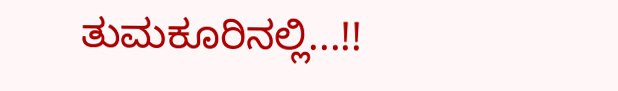ತುಮಕೂರಿನಲ್ಲಿ...!!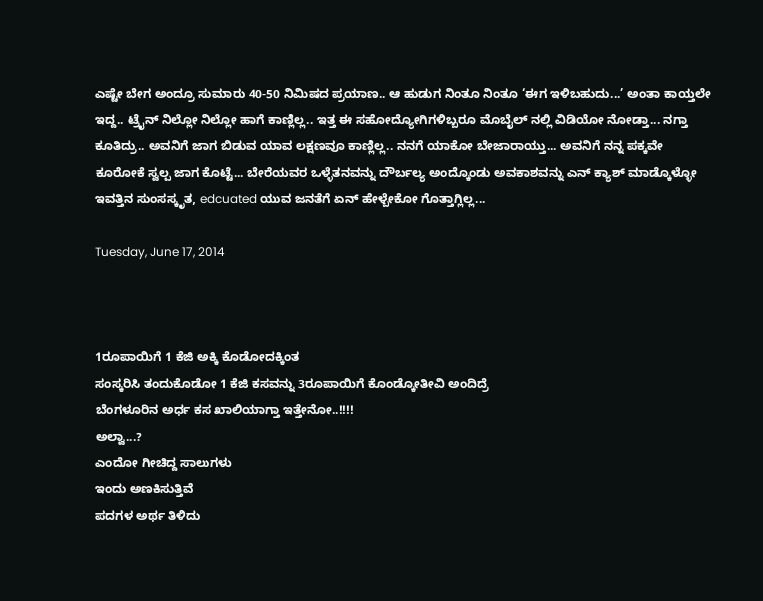ಎಷ್ಟೇ ಬೇಗ ಅಂದ್ರೂ ಸುಮಾರು 40-50 ನಿಮಿಷದ ಪ್ರಯಾಣ.. ಆ ಹುಡುಗ ನಿಂತೂ ನಿಂತೂ ‘ಈಗ ಇಳಿಬಹುದು...’ ಅಂತಾ ಕಾಯ್ತಲೇ ಇದ್ದ.. ಟ್ರೈನ್ ನಿಲ್ಲೋ ನಿಲ್ಲೋ ಹಾಗೆ ಕಾಣ್ಲಿಲ್ಲ.. ಇತ್ತ ಈ ಸಹೋದ್ಯೋಗಿಗಳಿಬ್ಬರೂ ಮೊಬೈಲ್ ನಲ್ಲಿ ವಿಡಿಯೋ ನೋಡ್ತಾ... ನಗ್ತಾ ಕೂತಿದ್ರು.. ಅವನಿಗೆ ಜಾಗ ಬಿಡುವ ಯಾವ ಲಕ್ಷಣವೂ ಕಾಣ್ಲಿಲ್ಲ.. ನನಗೆ ಯಾಕೋ ಬೇಜಾರಾಯ್ತು... ಅವನಿಗೆ ನನ್ನ ಪಕ್ಕವೇ ಕೂರೋಕೆ ಸ್ವಲ್ಪ ಜಾಗ ಕೊಟ್ಟೆ... ಬೇರೆಯವರ ಒಳ್ಳೆತನವನ್ನು ದೌರ್ಬಲ್ಯ ಅಂದ್ಕೊಂಡು ಅವಕಾಶವನ್ನು ಎನ್ ಕ್ಯಾಶ್ ಮಾಡ್ಕೊಳ್ಳೋ ಇವತ್ತಿನ ಸುಂಸಸ್ಕೃತ, edcuated ಯುವ ಜನತೆಗೆ ಏನ್ ಹೇಳ್ಬೇಕೋ ಗೊತ್ತಾಗ್ಲಿಲ್ಲ...

Tuesday, June 17, 2014



1ರೂಪಾಯಿಗೆ 1 ಕೆಜಿ ಅಕ್ಕಿ ಕೊಡೋದಕ್ಕಿಂತ
ಸಂಸ್ಕರಿಸಿ ತಂದುಕೊಡೋ 1 ಕೆಜಿ ಕಸವನ್ನು 3ರೂಪಾಯಿಗೆ ಕೊಂಡ್ಕೋತೀವಿ ಅಂದಿದ್ರೆ
ಬೆಂಗಳೂರಿನ ಅರ್ಧ ಕಸ ಖಾಲಿಯಾಗ್ತಾ ಇತ್ತೇನೋ..!!!!
ಅಲ್ವಾ...?
ಎಂದೋ ಗೀಚಿದ್ದ ಸಾಲುಗಳು
ಇಂದು ಅಣಕಿಸುತ್ತಿವೆ
ಪದಗಳ ಅರ್ಥ ತಿಳಿದು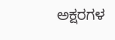ಅಕ್ಷರಗಳ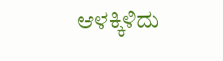ಆಳಕ್ಕಿಳಿದು